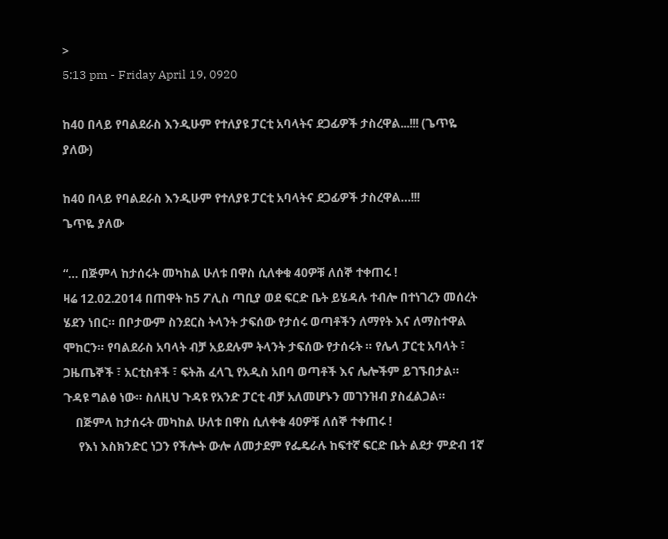>
5:13 pm - Friday April 19, 0920

ከ40 በላይ የባልደራስ እንዲሁም የተለያዩ ፓርቲ አባላትና ደጋፊዎች ታስረዋል...!!! (ጌጥዬ ያለው)

ከ40 በላይ የባልደራስ እንዲሁም የተለያዩ ፓርቲ አባላትና ደጋፊዎች ታስረዋል…!!!
ጌጥዬ ያለው

“… በጅምላ ከታሰሩት መካከል ሁለቱ በዋስ ሲለቀቁ 40ዎቹ ለሰኞ ተቀጠሩ !
ዛሬ 12.02.2014 በጠዋት ከ5 ፖሊስ ጣቢያ ወደ ፍርድ ቤት ይሄዳሉ ተብሎ በተነገረን መሰረት ሄደን ነበር። በቦታውም ስንደርስ ትላንት ታፍሰው የታሰሩ ወጣቶችን ለማየት እና ለማስተዋል ሞከርን። የባልደራስ አባላት ብቻ አይደሉም ትላንት ታፍሰው የታሰሩት ። የሌላ ፓርቲ አባላት ፣ ጋዜጤኞች ፣ አርቲስቶች ፣ ፍትሕ ፈላጊ የአዲስ አበባ ወጣቶች እና ሌሎችም ይገኙበታል። ጉዳዩ ግልፅ ነው። ስለዚህ ጉዳዩ የአንድ ፓርቲ ብቻ አለመሆኑን መገንዝብ ያስፈልጋል።
    በጅምላ ከታሰሩት መካከል ሁለቱ በዋስ ሲለቀቁ 40ዎቹ ለሰኞ ተቀጠሩ !
     የእነ እስክንድር ነጋን የችሎት ውሎ ለመታደም የፌዴራሉ ከፍተኛ ፍርድ ቤት ልደታ ምድብ 1ኛ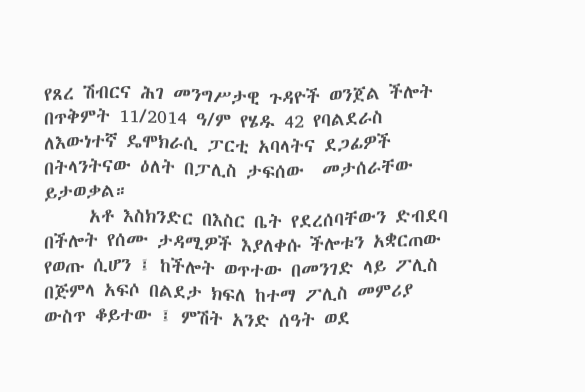የጸረ ሽብርና ሕገ መንግሥታዊ ጉዳዮች ወንጀል ችሎት በጥቅምት 11/2014 ዓ/ም የሄዱ 42 የባልደራስ ለእውነተኛ ዴሞክራሲ ፓርቲ አባላትና ደጋፊዎች በትላንትናው ዕለት በፓሊስ ታፍሰው  መታሰራቸው ይታወቃል።
     አቶ እስክንድር በእስር ቤት የደረሰባቸውን ድብደባ በችሎት የሰሙ ታዳሚዎች እያለቀሱ ችሎቱን አቋርጠው የወጡ ሲሆን ፤ ከችሎት ወጥተው በመንገድ ላይ ፖሊስ በጅምላ አፍሶ በልደታ ክፍለ ከተማ ፖሊስ መምሪያ ውስጥ ቆይተው ፤ ምሽት አንድ ሰዓት ወደ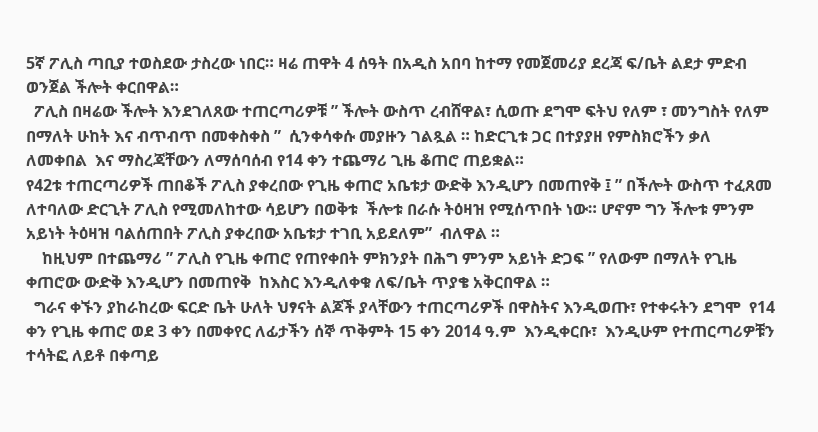5ኛ ፖሊስ ጣቢያ ተወስደው ታስረው ነበር። ዛሬ ጠዋት 4 ሰዓት በአዲስ አበባ ከተማ የመጀመሪያ ደረጃ ፍ/ቤት ልደታ ምድብ ወንጀል ችሎት ቀርበዋል።
  ፖሊስ በዛሬው ችሎት እንደገለጸው ተጠርጣሪዎቹ ” ችሎት ውስጥ ረብሸዋል፣ ሲወጡ ደግሞ ፍትህ የለም ፣ መንግስት የለም በማለት ሁከት እና ብጥብጥ በመቀስቀስ ”  ሲንቀሳቀሱ መያዙን ገልጿል ። ከድርጊቱ ጋር በተያያዘ የምስክሮችን ቃለ ለመቀበል  እና ማስረጃቸውን ለማሰባሰብ የ14 ቀን ተጨማሪ ጊዜ ቆጠሮ ጠይቋል።
የ42ቱ ተጠርጣሪዎች ጠበቆች ፖሊስ ያቀረበው የጊዜ ቀጠሮ አቤቱታ ውድቅ እንዲሆን በመጠየቅ ፤ ” በችሎት ውስጥ ተፈጸመ ለተባለው ድርጊት ፖሊስ የሚመለከተው ሳይሆን በወቅቱ  ችሎቱ በራሱ ትዕዛዝ የሚሰጥበት ነው። ሆኖም ግን ችሎቱ ምንም አይነት ትዕዛዝ ባልሰጠበት ፖሊስ ያቀረበው አቤቱታ ተገቢ አይደለም”  ብለዋል ።
    ከዚህም በተጨማሪ ” ፖሊስ የጊዜ ቀጠሮ የጠየቀበት ምክንያት በሕግ ምንም አይነት ድጋፍ ” የለውም በማለት የጊዜ ቀጠሮው ውድቅ እንዲሆን በመጠየቅ  ከእስር እንዲለቀቁ ለፍ/ቤት ጥያቄ አቅርበዋል ።
  ግራና ቀኙን ያከራከረው ፍርድ ቤት ሁለት ህፃናት ልጆች ያላቸውን ተጠርጣሪዎች በዋስትና እንዲወጡ፣ የተቀሩትን ደግሞ  የ14 ቀን የጊዜ ቀጠሮ ወደ 3 ቀን በመቀየር ለፊታችን ሰኞ ጥቅምት 15 ቀን 2014 ዓ.ም  እንዲቀርቡ፣  እንዲሁም የተጠርጣሪዎቹን ተሳትፎ ለይቶ በቀጣይ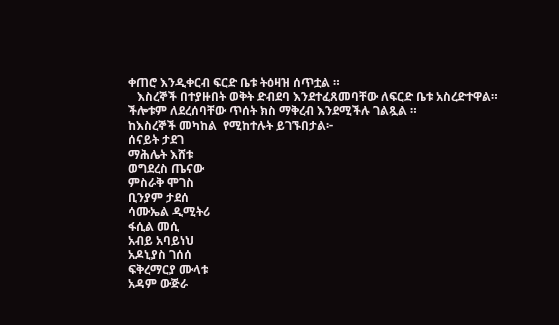ቀጠሮ እንዲቀርብ ፍርድ ቤቱ ትዕዛዝ ሰጥቷል ።
   እስረኞች በተያዙበት ወቅት ድብደባ እንደተፈጸመባቸው ለፍርድ ቤቱ አስረድተዋል። ችሎቱም ለደረሰባቸው ጥሰት ክስ ማቅረብ እንደሚችሉ ገልጿል ።
ከእስረኞች መካከል  የሚከተሉት ይገኙበታል፦
ሰናይት ታደገ
ማሕሌት እሸቱ
ወግደረስ ጤናው
ምስራቅ ሞገስ
ቢንያም ታደሰ
ሳሙኤል ዲሚትሪ
ፋሲል መሲ
አብይ አባይነህ
አዶኒያስ ገሰሰ
ፍቅረማርያ ሙላቱ
አዳም ውጅራ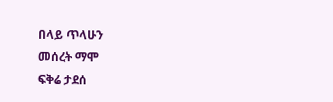በላይ ጥላሁን
መሰረት ማሞ
ፍቅሬ ታደሰ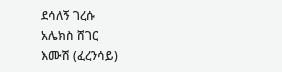ደሳለኝ ገረሱ
አሌክስ ሸገር
እሙሽ (ፈረንሳይ)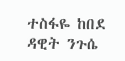ተስፋዬ ከበደ
ዳዊት ንጉሴ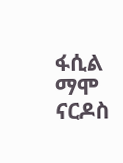ፋሲል ማሞ
ናርዶስ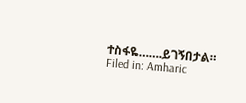ተስፋዬ…….ይገኝበታል።
Filed in: Amharic